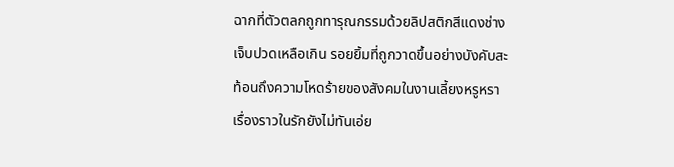ฉากที่ตัวตลกถูกทารุณกรรมด้วยลิปสติกสีแดงช่างเจ็บปวดเหลือเกิน รอยยิ้มที่ถูกวาดขึ้นอย่างบังคับสะท้อนถึงความโหดร้ายของสังคมในงานเลี้ยงหรูหรา เรื่องราวในรักยังไม่ทันเอ่ย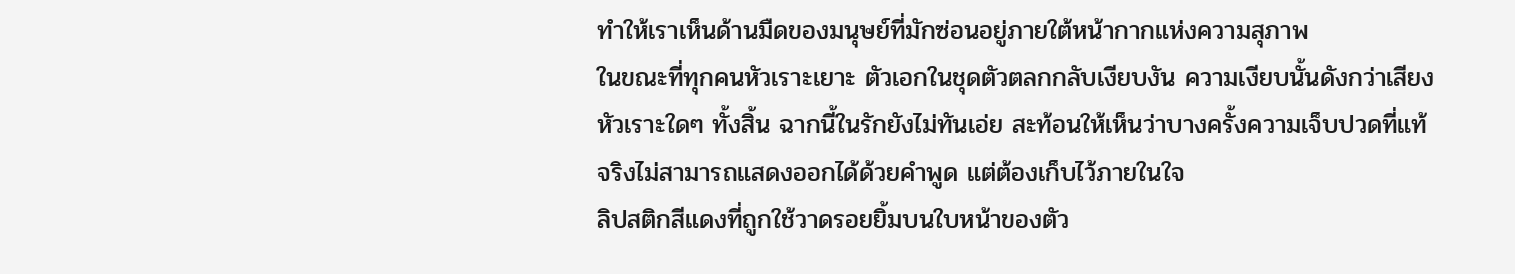ทำให้เราเห็นด้านมืดของมนุษย์ที่มักซ่อนอยู่ภายใต้หน้ากากแห่งความสุภาพ
ในขณะที่ทุกคนหัวเราะเยาะ ตัวเอกในชุดตัวตลกกลับเงียบงัน ความเงียบนั้นดังกว่าเสียงหัวเราะใดๆ ทั้งสิ้น ฉากนี้ในรักยังไม่ทันเอ่ย สะท้อนให้เห็นว่าบางครั้งความเจ็บปวดที่แท้จริงไม่สามารถแสดงออกได้ด้วยคำพูด แต่ต้องเก็บไว้ภายในใจ
ลิปสติกสีแดงที่ถูกใช้วาดรอยยิ้มบนใบหน้าของตัว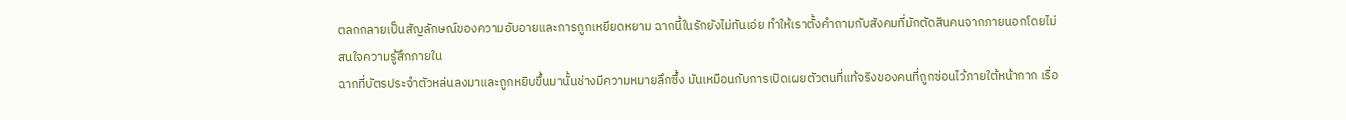ตลกกลายเป็นสัญลักษณ์ของความอับอายและการถูกเหยียดหยาม ฉากนี้ในรักยังไม่ทันเอ่ย ทำให้เราตั้งคำถามกับสังคมที่มักตัดสินคนจากภายนอกโดยไม่สนใจความรู้สึกภายใน
ฉากที่บัตรประจำตัวหล่นลงมาและถูกหยิบขึ้นมานั้นช่างมีความหมายลึกซึ้ง มันเหมือนกับการเปิดเผยตัวตนที่แท้จริงของคนที่ถูกซ่อนไว้ภายใต้หน้ากาก เรื่อ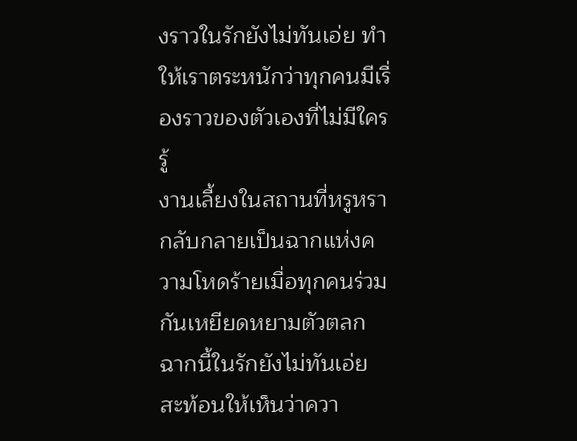งราวในรักยังไม่ทันเอ่ย ทำให้เราตระหนักว่าทุกคนมีเรื่องราวของตัวเองที่ไม่มีใครรู้
งานเลี้ยงในสถานที่หรูหรากลับกลายเป็นฉากแห่งความโหดร้ายเมื่อทุกคนร่วมกันเหยียดหยามตัวตลก ฉากนี้ในรักยังไม่ทันเอ่ย สะท้อนให้เห็นว่าควา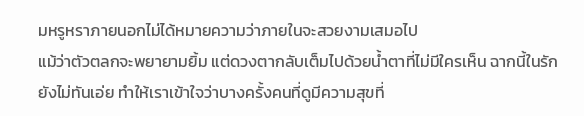มหรูหราภายนอกไม่ได้หมายความว่าภายในจะสวยงามเสมอไป
แม้ว่าตัวตลกจะพยายามยิ้ม แต่ดวงตากลับเต็มไปด้วยน้ำตาที่ไม่มีใครเห็น ฉากนี้ในรักยังไม่ทันเอ่ย ทำให้เราเข้าใจว่าบางครั้งคนที่ดูมีความสุขที่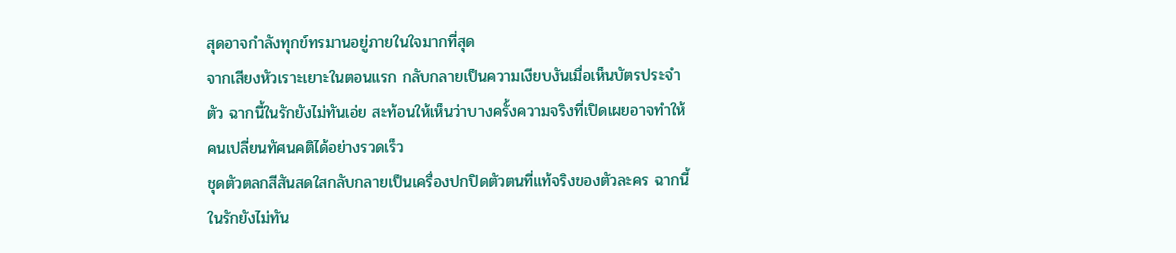สุดอาจกำลังทุกข์ทรมานอยู่ภายในใจมากที่สุด
จากเสียงหัวเราะเยาะในตอนแรก กลับกลายเป็นความเงียบงันเมื่อเห็นบัตรประจำตัว ฉากนี้ในรักยังไม่ทันเอ่ย สะท้อนให้เห็นว่าบางครั้งความจริงที่เปิดเผยอาจทำให้คนเปลี่ยนทัศนคติได้อย่างรวดเร็ว
ชุดตัวตลกสีสันสดใสกลับกลายเป็นเครื่องปกปิดตัวตนที่แท้จริงของตัวละคร ฉากนี้ในรักยังไม่ทัน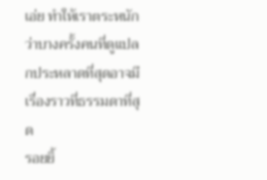เอ่ย ทำให้เราตระหนักว่าบางครั้งคนที่ดูแปลกประหลาดที่สุดอาจมีเรื่องราวที่ธรรมดาที่สุด
รอยยิ้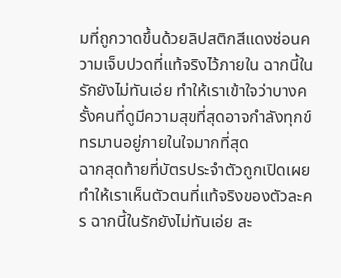มที่ถูกวาดขึ้นด้วยลิปสติกสีแดงซ่อนความเจ็บปวดที่แท้จริงไว้ภายใน ฉากนี้ในรักยังไม่ทันเอ่ย ทำให้เราเข้าใจว่าบางครั้งคนที่ดูมีความสุขที่สุดอาจกำลังทุกข์ทรมานอยู่ภายในใจมากที่สุด
ฉากสุดท้ายที่บัตรประจำตัวถูกเปิดเผยทำให้เราเห็นตัวตนที่แท้จริงของตัวละคร ฉากนี้ในรักยังไม่ทันเอ่ย สะ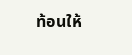ท้อนให้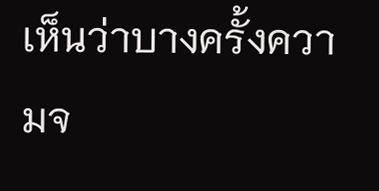เห็นว่าบางครั้งความจ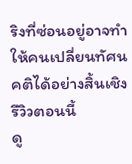ริงที่ซ่อนอยู่อาจทำให้คนเปลี่ยนทัศนคติได้อย่างสิ้นเชิง
รีวิวตอนนี้
ดู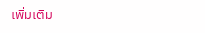เพิ่มเติม